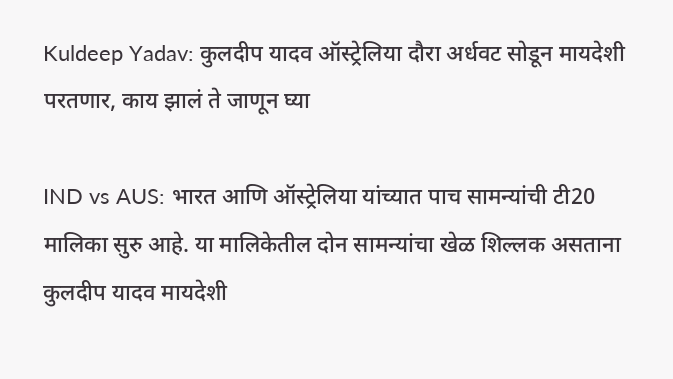Kuldeep Yadav: कुलदीप यादव ऑस्ट्रेलिया दौरा अर्धवट सोडून मायदेशी परतणार, काय झालं ते जाणून घ्या

IND vs AUS: भारत आणि ऑस्ट्रेलिया यांच्यात पाच सामन्यांची टी20 मालिका सुरु आहे. या मालिकेतील दोन सामन्यांचा खेळ शिल्लक असताना कुलदीप यादव मायदेशी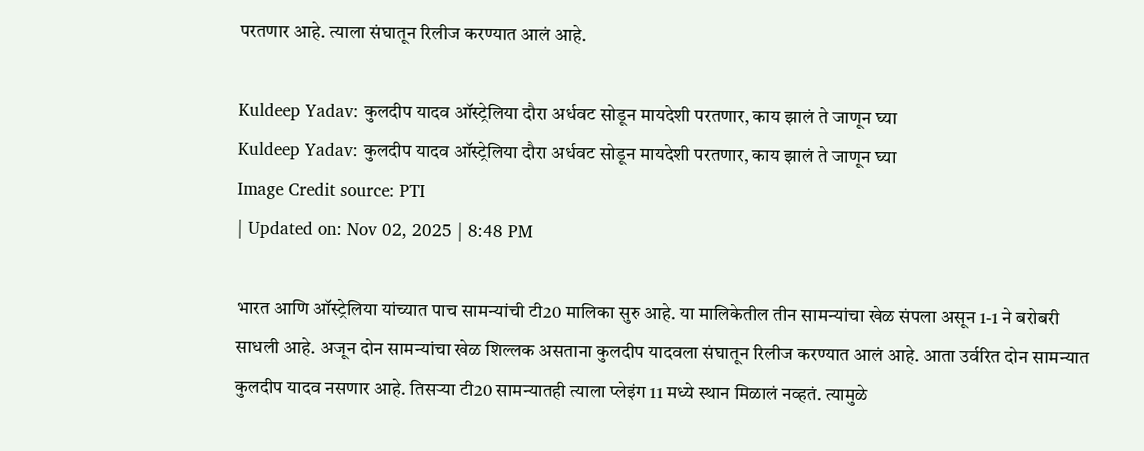परतणार आहे. त्याला संघातून रिलीज करण्यात आलं आहे.

Kuldeep Yadav: कुलदीप यादव ऑस्ट्रेलिया दौरा अर्धवट सोडून मायदेशी परतणार, काय झालं ते जाणून घ्या
Kuldeep Yadav: कुलदीप यादव ऑस्ट्रेलिया दौरा अर्धवट सोडून मायदेशी परतणार, काय झालं ते जाणून घ्या
Image Credit source: PTI
| Updated on: Nov 02, 2025 | 8:48 PM

भारत आणि ऑस्ट्रेलिया यांच्यात पाच सामन्यांची टी20 मालिका सुरु आहे. या मालिकेतील तीन सामन्यांचा खेळ संपला असून 1-1 ने बरोबरी साधली आहे. अजून दोन सामन्यांचा खेळ शिल्लक असताना कुलदीप यादवला संघातून रिलीज करण्यात आलं आहे. आता उर्वरित दोन सामन्यात कुलदीप यादव नसणार आहे. तिसऱ्या टी20 सामन्यातही त्याला प्लेइंग 11 मध्ये स्थान मिळालं नव्हतं. त्यामुळे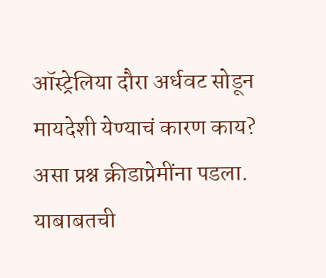ऑस्ट्रेलिया दौरा अर्धवट सोडून मायदेशी येण्याचं कारण काय? असा प्रश्न क्रीडाप्रेमींना पडला. याबाबतची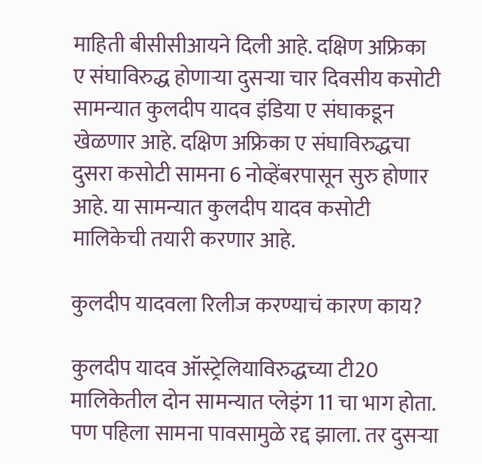माहिती बीसीसीआयने दिली आहे. दक्षिण अफ्रिका ए संघाविरुद्ध होणाऱ्या दुसऱ्या चार दिवसीय कसोटी सामन्यात कुलदीप यादव इंडिया ए संघाकडून खेळणार आहे. दक्षिण अफ्रिका ए संघाविरुद्धचा दुसरा कसोटी सामना 6 नोव्हेंबरपासून सुरु होणार आहे. या सामन्यात कुलदीप यादव कसोटी मालिकेची तयारी करणार आहे.

कुलदीप यादवला रिलीज करण्याचं कारण काय?

कुलदीप यादव ऑस्ट्रेलियाविरुद्धच्या टी20 मालिकेतील दोन सामन्यात प्लेइंग 11 चा भाग होता. पण पहिला सामना पावसामुळे रद्द झाला. तर दुसऱ्या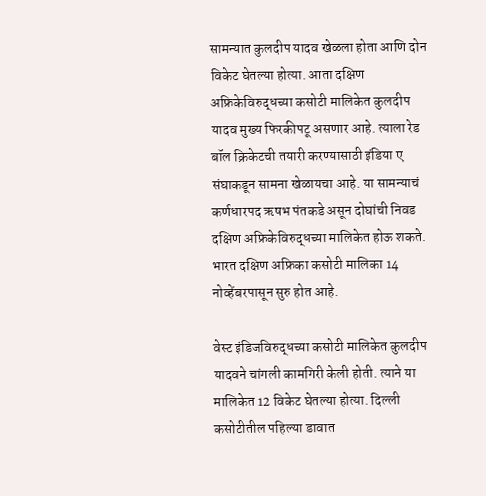सामन्यात कुलदीप यादव खेळला होता आणि दोन विकेट घेतल्या होत्या. आता दक्षिण अफ्रिकेविरुद्धच्या कसोटी मालिकेत कुलदीप यादव मुख्य फिरकीपटू असणार आहे. त्याला रेड बॉल क्रिकेटची तयारी करण्यासाठी इंडिया ए संघाकडून सामना खेळायचा आहे. या सामन्याचं कर्णधारपद ऋषभ पंतकडे असून दोघांची निवड दक्षिण अफ्रिकेविरुद्धच्या मालिकेत होऊ शकते. भारत दक्षिण अफ्रिका कसोटी मालिका 14 नोव्हेंबरपासून सुरु होत आहे.

वेस्ट इंडिजविरुद्धच्या कसोटी मालिकेत कुलदीप यादवने चांगली कामगिरी केली होती. त्याने या मालिकेत 12 विकेट घेतल्या होत्या. दिल्ली कसोटीतील पहिल्या डावात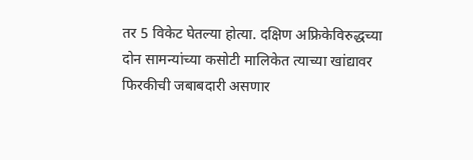तर 5 विकेट घेतल्या होत्या. दक्षिण अफ्रिकेविरुद्धच्या दोन सामन्यांच्या कसोटी मालिकेत त्याच्या खांद्यावर फिरकीची जबाबदारी असणार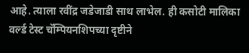आहे. त्याला रवींद्र जडेजाडी साथ लाभेल. ही कसोटी मालिका वर्ल्ड टेस्ट चॅम्पियनशिपच्या दृष्टीने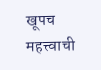खूपच महत्त्वाची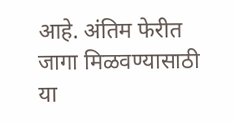आहे. अंतिम फेरीत जागा मिळवण्यासाठी या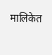मालिकेत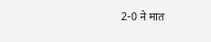2-0 ने मात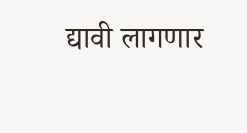द्यावी लागणार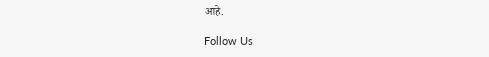आहे.

Follow Us